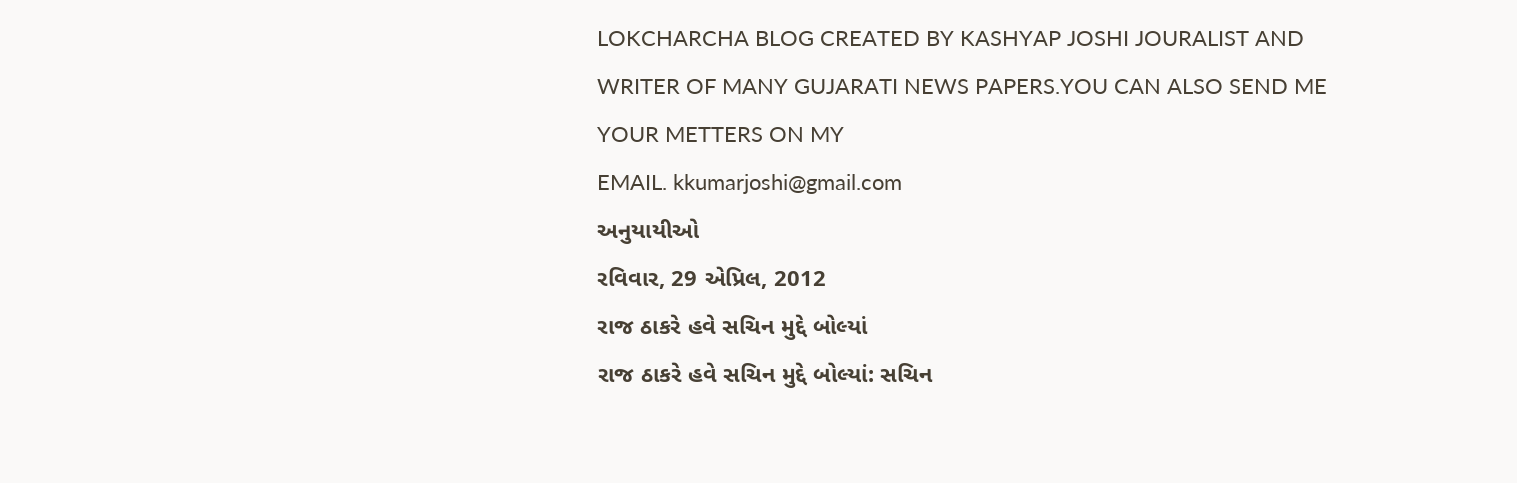LOKCHARCHA BLOG CREATED BY KASHYAP JOSHI JOURALIST AND WRITER OF MANY GUJARATI NEWS PAPERS.YOU CAN ALSO SEND ME YOUR METTERS ON MY
EMAIL. kkumarjoshi@gmail.com
અનુયાયીઓ
રવિવાર, 29 એપ્રિલ, 2012
રાજ ઠાકરે હવે સચિન મુદ્દે બોલ્યાં
રાજ ઠાકરે હવે સચિન મુદ્દે બોલ્યાં: સચિન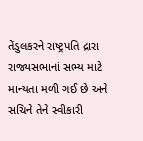તેંડુલકરને રાષ્ટ્રપતિ દ્રારા રાજ્યસભાનાં સભ્ય માટે માન્યતા મળી ગઈ છે અને સચિને તેને સ્વીકારી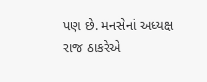પણ છે. મનસેનાં અધ્યક્ષ રાજ ઠાકરેએ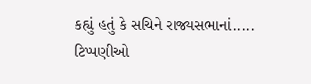કહ્યું હતું કે સચિને રાજ્યસભાનાં.....
ટિપ્પણીઓ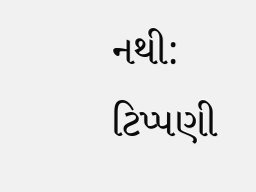નથી:
ટિપ્પણી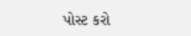પોસ્ટ કરો